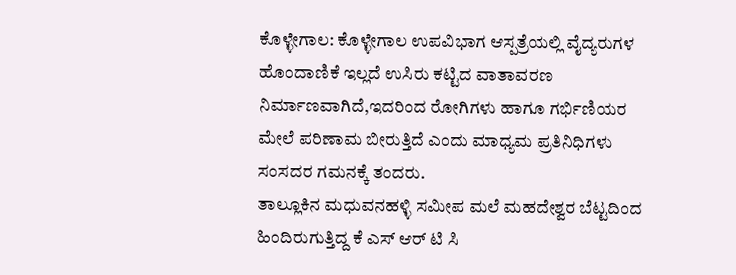ಕೊಳ್ಳೇಗಾಲ: ಕೊಳ್ಳೇಗಾಲ ಉಪವಿಭಾಗ ಆಸ್ಪತ್ರೆಯಲ್ಲಿ ವೈದ್ಯರುಗಳ ಹೊಂದಾಣಿಕೆ ಇಲ್ಲದೆ ಉಸಿರು ಕಟ್ಟಿದ ವಾತಾವರಣ ನಿರ್ಮಾಣವಾಗಿದೆ,ಇದರಿಂದ ರೋಗಿಗಳು ಹಾಗೂ ಗರ್ಭಿಣಿಯರ ಮೇಲೆ ಪರಿಣಾಮ ಬೀರುತ್ತಿದೆ ಎಂದು ಮಾಧ್ಯಮ ಪ್ರತಿನಿಧಿಗಳು ಸಂಸದರ ಗಮನಕ್ಕೆ ತಂದರು.
ತಾಲ್ಲೂಕಿನ ಮಧುವನಹಳ್ಳಿ ಸಮೀಪ ಮಲೆ ಮಹದೇಶ್ವರ ಬೆಟ್ಟದಿಂದ ಹಿಂದಿರುಗುತ್ತಿದ್ದ ಕೆ ಎಸ್ ಆರ್ ಟಿ ಸಿ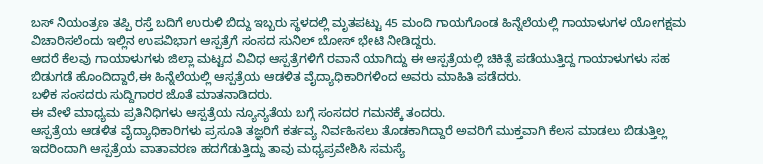ಬಸ್ ನಿಯಂತ್ರಣ ತಪ್ಪಿ ರಸ್ತೆ ಬದಿಗೆ ಉರುಳಿ ಬಿದ್ದು ಇಬ್ಬರು ಸ್ಥಳದಲ್ಲಿ ಮೃತಪಟ್ಟು 45 ಮಂದಿ ಗಾಯಗೊಂಡ ಹಿನ್ನೆಲೆಯಲ್ಲಿ ಗಾಯಾಳುಗಳ ಯೋಗಕ್ಷಮ ವಿಚಾರಿಸಲೆಂದು ಇಲ್ಲಿನ ಉಪವಿಭಾಗ ಆಸ್ಪತ್ರೆಗೆ ಸಂಸದ ಸುನಿಲ್ ಬೋಸ್ ಭೇಟಿ ನೀಡಿದ್ದರು.
ಆದರೆ ಕೆಲವು ಗಾಯಾಳುಗಳು ಜಿಲ್ಲಾ ಮಟ್ಟದ ವಿವಿಧ ಆಸ್ಪತ್ರೆಗಳಿಗೆ ರವಾನೆ ಯಾಗಿದ್ದು ಈ ಆಸ್ಪತ್ರೆಯಲ್ಲಿ ಚಿಕಿತ್ಸೆ ಪಡೆಯುತ್ತಿದ್ದ ಗಾಯಾಳುಗಳು ಸಹ ಬಿಡುಗಡೆ ಹೊಂದಿದ್ದಾರೆ,ಈ ಹಿನ್ನೆಲೆಯಲ್ಲಿ ಆಸ್ಪತ್ರೆಯ ಆಡಳಿತ ವೈದ್ಯಾಧಿಕಾರಿಗಳಿಂದ ಅವರು ಮಾಹಿತಿ ಪಡೆದರು.
ಬಳಿಕ ಸಂಸದರು ಸುದ್ದಿಗಾರರ ಜೊತೆ ಮಾತನಾಡಿದರು.
ಈ ವೇಳೆ ಮಾಧ್ಯಮ ಪ್ರತಿನಿಧಿಗಳು ಆಸ್ಪತ್ರೆಯ ನ್ಯೂನ್ಯತೆಯ ಬಗ್ಗೆ ಸಂಸದರ ಗಮನಕ್ಕೆ ತಂದರು.
ಆಸ್ಪತ್ರೆಯ ಆಡಳಿತ ವೈದ್ಯಾಧಿಕಾರಿಗಳು ಪ್ರಸೂತಿ ತಜ್ಞರಿಗೆ ಕರ್ತವ್ಯ ನಿರ್ವಹಿಸಲು ತೊಡಕಾಗಿದ್ದಾರೆ ಅವರಿಗೆ ಮುಕ್ತವಾಗಿ ಕೆಲಸ ಮಾಡಲು ಬಿಡುತ್ತಿಲ್ಲ ಇದರಿಂದಾಗಿ ಆಸ್ಪತ್ರೆಯ ವಾತಾವರಣ ಹದಗೆಡುತ್ತಿದ್ದು ತಾವು ಮಧ್ಯಪ್ರವೇಶಿಸಿ ಸಮಸ್ಯೆ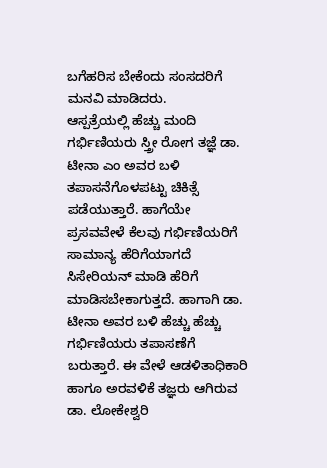ಬಗೆಹರಿಸ ಬೇಕೆಂದು ಸಂಸದರಿಗೆ ಮನವಿ ಮಾಡಿದರು.
ಆಸ್ಪತ್ರೆಯಲ್ಲಿ ಹೆಚ್ಚು ಮಂದಿ ಗರ್ಭಿಣಿಯರು ಸ್ತ್ರೀ ರೋಗ ತಜ್ಞೆ ಡಾ. ಟೀನಾ ಎಂ ಅವರ ಬಳಿ ತಪಾಸನೆಗೊಳಪಟ್ಟು ಚಿಕಿತ್ಸೆ ಪಡೆಯುತ್ತಾರೆ. ಹಾಗೆಯೇ ಪ್ರಸವವೇಳೆ ಕೆಲವು ಗರ್ಭಿಣಿಯರಿಗೆ ಸಾಮಾನ್ಯ ಹೆರಿಗೆಯಾಗದೆ ಸಿಸೇರಿಯನ್ ಮಾಡಿ ಹೆರಿಗೆ ಮಾಡಿಸಬೇಕಾಗುತ್ತದೆ. ಹಾಗಾಗಿ ಡಾ. ಟೀನಾ ಅವರ ಬಳಿ ಹೆಚ್ಚು ಹೆಚ್ಚು ಗರ್ಭಿಣಿಯರು ತಪಾಸಣೆಗೆ ಬರುತ್ತಾರೆ. ಈ ವೇಳೆ ಆಡಳಿತಾಧಿಕಾರಿ ಹಾಗೂ ಅರವಳಿಕೆ ತಜ್ಞರು ಆಗಿರುವ ಡಾ. ಲೋಕೇಶ್ವರಿ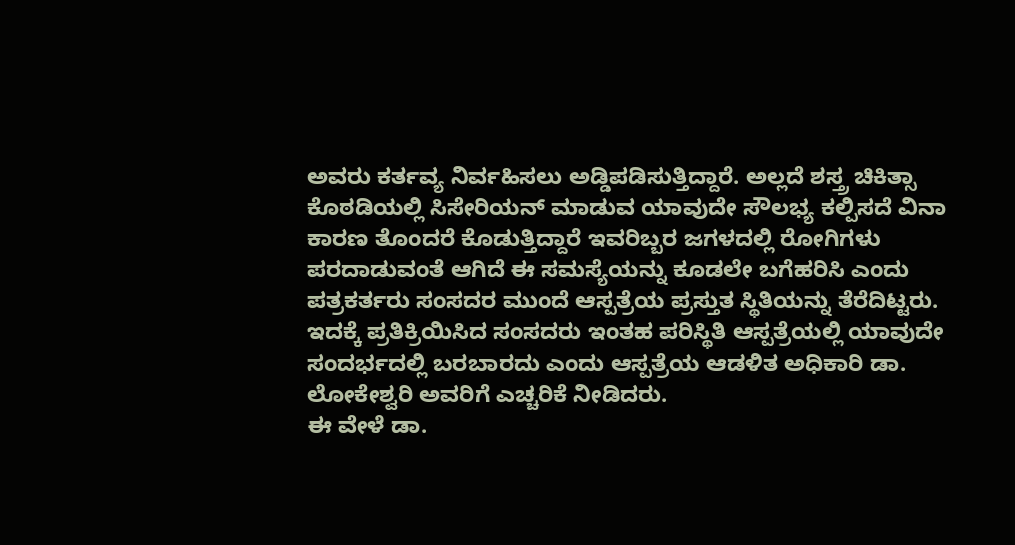ಅವರು ಕರ್ತವ್ಯ ನಿರ್ವಹಿಸಲು ಅಡ್ಡಿಪಡಿಸುತ್ತಿದ್ದಾರೆ. ಅಲ್ಲದೆ ಶಸ್ತ್ರ ಚಿಕಿತ್ಸಾ ಕೊಠಡಿಯಲ್ಲಿ ಸಿಸೇರಿಯನ್ ಮಾಡುವ ಯಾವುದೇ ಸೌಲಭ್ಯ ಕಲ್ಪಿಸದೆ ವಿನಾ ಕಾರಣ ತೊಂದರೆ ಕೊಡುತ್ತಿದ್ದಾರೆ ಇವರಿಬ್ಬರ ಜಗಳದಲ್ಲಿ ರೋಗಿಗಳು ಪರದಾಡುವಂತೆ ಆಗಿದೆ ಈ ಸಮಸ್ಯೆಯನ್ನು ಕೂಡಲೇ ಬಗೆಹರಿಸಿ ಎಂದು ಪತ್ರಕರ್ತರು ಸಂಸದರ ಮುಂದೆ ಆಸ್ಪತ್ರೆಯ ಪ್ರಸ್ತುತ ಸ್ಥಿತಿಯನ್ನು ತೆರೆದಿಟ್ಟರು.
ಇದಕ್ಕೆ ಪ್ರತಿಕ್ರಿಯಿಸಿದ ಸಂಸದರು ಇಂತಹ ಪರಿಸ್ಥಿತಿ ಆಸ್ಪತ್ರೆಯಲ್ಲಿ ಯಾವುದೇ ಸಂದರ್ಭದಲ್ಲಿ ಬರಬಾರದು ಎಂದು ಆಸ್ಪತ್ರೆಯ ಆಡಳಿತ ಅಧಿಕಾರಿ ಡಾ. ಲೋಕೇಶ್ವರಿ ಅವರಿಗೆ ಎಚ್ಚರಿಕೆ ನೀಡಿದರು.
ಈ ವೇಳೆ ಡಾ.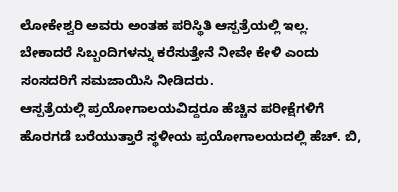ಲೋಕೇಶ್ವರಿ ಅವರು ಅಂತಹ ಪರಿಸ್ಥಿತಿ ಆಸ್ಪತ್ರೆಯಲ್ಲಿ ಇಲ್ಲ. ಬೇಕಾದರೆ ಸಿಬ್ಬಂದಿಗಳನ್ನು ಕರೆಸುತ್ತೇನೆ ನೀವೇ ಕೇಳಿ ಎಂದು ಸಂಸದರಿಗೆ ಸಮಜಾಯಿಸಿ ನೀಡಿದರು.
ಆಸ್ಪತ್ರೆಯಲ್ಲಿ ಪ್ರಯೋಗಾಲಯವಿದ್ದರೂ ಹೆಚ್ಚಿನ ಪರೀಕ್ಷೆಗಳಿಗೆ ಹೊರಗಡೆ ಬರೆಯುತ್ತಾರೆ ಸ್ಥಳೀಯ ಪ್ರಯೋಗಾಲಯದಲ್ಲಿ ಹೆಚ್. ಬಿ,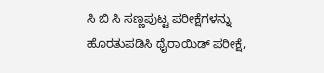ಸಿ ಬಿ ಸಿ ಸಣ್ಣಪುಟ್ಟ ಪರೀಕ್ಷೆಗಳನ್ನು ಹೊರತುಪಡಿಸಿ ಥೈರಾಯಿಡ್ ಪರೀಕ್ಷೆ,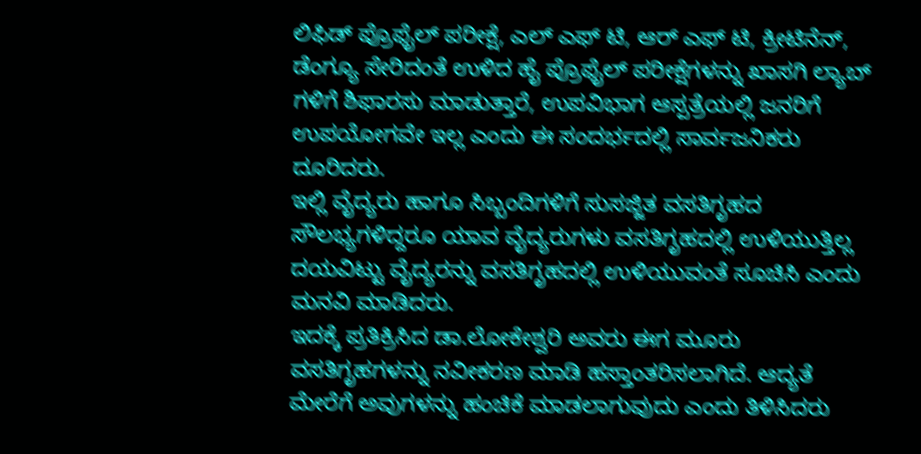ಲಿಫಿಡ್ ಪ್ರೊಫೈಲ್ ಪರೀಕ್ಷೆ, ಎಲ್ ಎಫ್ ಟಿ, ಆರ್ ಎಫ್ ಟಿ, ಕ್ರೀಟಿನೆನ್, ಡೆಂಗ್ಯೂ ಸೇರಿದಂತೆ ಉಳಿದ ಹೈ ಪ್ರೊಫೈಲ್ ಪರೀಕ್ಷೆಗಳನ್ನು ಖಾಸಗಿ ಲ್ಯಾಬ್ ಗಳಿಗೆ ಶಿಫಾರಸು ಮಾಡುತ್ತಾರೆ, ಉಪವಿಭಾಗ ಆಸ್ಪತ್ರೆಯಲ್ಲಿ ಜನರಿಗೆ ಉಪಯೋಗವೇ ಇಲ್ಲ ಎಂದು ಈ ಸಂದರ್ಭದಲ್ಲಿ ಸಾರ್ವಜನಿಕರು ದೂರಿದರು.
ಇಲ್ಲಿ ವೈದ್ಯರು ಹಾಗೂ ಸಿಬ್ಬಂದಿಗಳಿಗೆ ಸುಸಜ್ಜಿತ ವಸತಿಗೃಹದ ಸೌಲಭ್ಯಗಳಿದ್ದರೂ ಯಾವ ವೈದ್ಯರುಗಳು ವಸತಿಗೃಹದಲ್ಲಿ ಉಳಿಯುತ್ತಿಲ್ಲ ದಯವಿಟ್ಟು ವೈದ್ಯರನ್ನು ವಸತಿಗೃಹದಲ್ಲಿ ಉಳಿಯುವಂತೆ ಸೂಚಿಸಿ ಎಂದು ಮನವಿ ಮಾಡಿದರು.
ಇದಕ್ಕೆ ಪ್ರತಿಕ್ರಿಸಿದ ಡಾ.ಲೋಕೇಶ್ವರಿ ಅವರು ಈಗ ಮೂರು ವಸತಿಗೃಹಗಳನ್ನು ನವೀಕರಣ ಮಾಡಿ ಹಸ್ತಾಂತರಿಸಲಾಗಿದೆ. ಆದ್ಯತೆ ಮೇರೆಗೆ ಅವುಗಳನ್ನು ಹಂಚಿಕೆ ಮಾಡಲಾಗುವುದು ಎಂದು ತಿಳಿಸಿದರು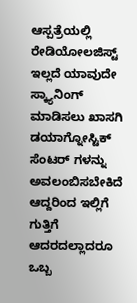ಆಸ್ಪತ್ರೆಯಲ್ಲಿ ರೇಡಿಯೋಲಜಿಸ್ಟ್ ಇಲ್ಲದೆ ಯಾವುದೇ ಸ್ಕ್ಯಾನಿಂಗ್ ಮಾಡಿಸಲು ಖಾಸಗಿ ಡಯಾಗ್ನೋಸ್ಟಿಕ್ ಸೆಂಟರ್ ಗಳನ್ನು ಅವಲಂಬಿಸಬೇಕಿದೆ ಆದ್ದರಿಂದ ಇಲ್ಲಿಗೆ ಗುತ್ತಿಗೆ ಆದರದಲ್ಲಾದರೂ ಒಬ್ಬ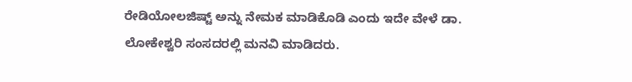ರೇಡಿಯೋಲಜಿಷ್ಟ್ ಅನ್ನು ನೇಮಕ ಮಾಡಿಕೊಡಿ ಎಂದು ಇದೇ ವೇಳೆ ಡಾ. ಲೋಕೇಶ್ವರಿ ಸಂಸದರಲ್ಲಿ ಮನವಿ ಮಾಡಿದರು.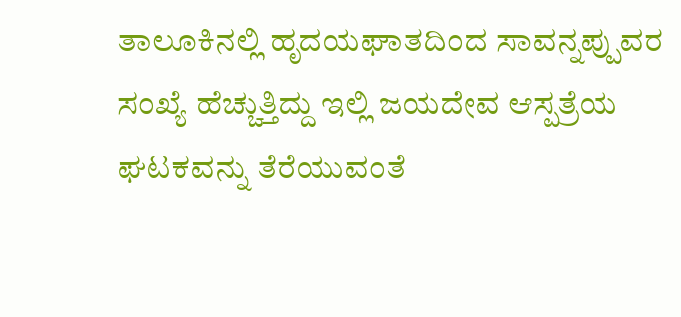ತಾಲೂಕಿನಲ್ಲಿ ಹೃದಯಘಾತದಿಂದ ಸಾವನ್ನಪ್ಪುವರ ಸಂಖ್ಯೆ ಹೆಚ್ಚುತ್ತಿದ್ದು ಇಲ್ಲಿ ಜಯದೇವ ಆಸ್ಪತ್ರೆಯ ಘಟಕವನ್ನು ತೆರೆಯುವಂತೆ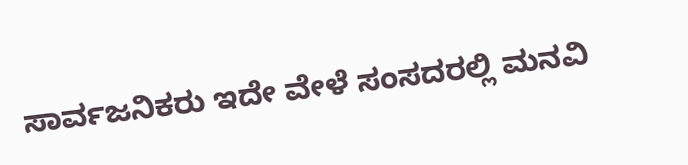ಸಾರ್ವಜನಿಕರು ಇದೇ ವೇಳೆ ಸಂಸದರಲ್ಲಿ ಮನವಿ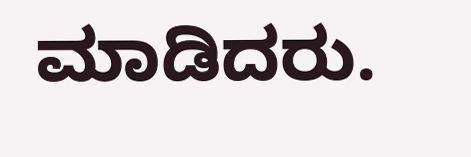ಮಾಡಿದರು.